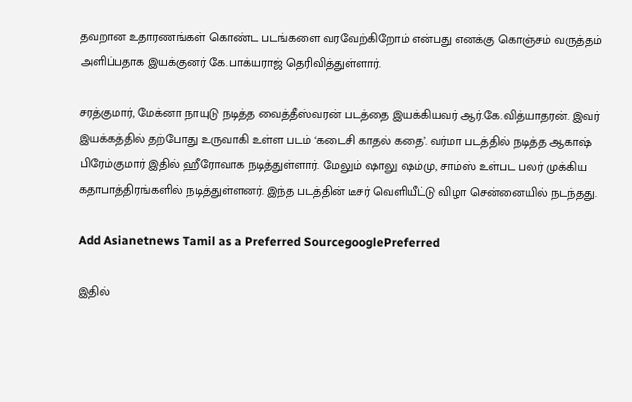தவறான உதாரணங்கள் கொண்ட படங்களை வரவேற்கிறோம் என்பது எனக்கு கொஞ்சம் வருத்தம் அளிப்பதாக இயக்குனர் கே.பாக்யராஜ் தெரிவித்துள்ளார்.

சரத்குமார், மேக்னா நாயுடு நடித்த வைத்தீஸ்வரன் படத்தை இயக்கியவர் ஆர்.கே.வித்யாதரன். இவர் இயக்கத்தில் தற்போது உருவாகி உள்ள படம் ‘கடைசி காதல் கதை’. வர்மா படத்தில் நடித்த ஆகாஷ் பிரேம்குமார் இதில் ஹீரோவாக நடித்துள்ளார். மேலும் ஷாலு ஷம்மு, சாம்ஸ் உள்பட பலர் முக்கிய கதாபாத்திரங்களில் நடித்துள்ளனர். இந்த படத்தின் டீசர் வெளியீட்டு விழா சென்னையில் நடந்தது.

Add Asianetnews Tamil as a Preferred SourcegooglePreferred

இதில்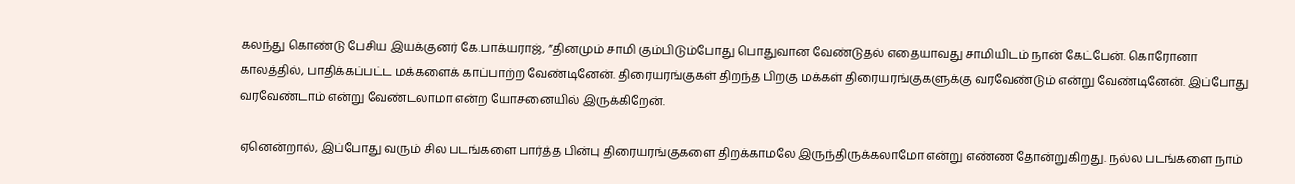கலந்து கொண்டு பேசிய இயக்குனர் கே.பாக்யராஜ், ”தினமும் சாமி கும்பிடும்போது பொதுவான வேண்டுதல் எதையாவது சாமியிடம் நான் கேட்பேன். கொரோனா காலத்தில், பாதிக்கப்பட்ட மக்களைக் காப்பாற்ற வேண்டினேன். திரையரங்குகள் திறந்த பிறகு மக்கள் திரையரங்குகளுக்கு வரவேண்டும் என்று வேண்டினேன். இப்போது வரவேண்டாம் என்று வேண்டலாமா என்ற யோசனையில் இருக்கிறேன்.

ஏனென்றால், இப்போது வரும் சில படங்களை பார்த்த பின்பு திரையரங்குகளை திறக்காமலே இருந்திருக்கலாமோ என்று எண்ண தோன்றுகிறது. நல்ல படங்களை நாம்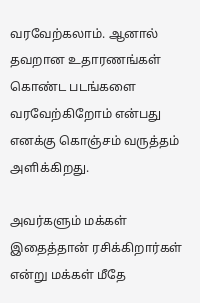வரவேற்கலாம். ஆனால் தவறான உதாரணங்கள் கொண்ட படங்களை வரவேற்கிறோம் என்பது எனக்கு கொஞ்சம் வருத்தம் அளிக்கிறது.

அவர்களும் மக்கள் இதைத்தான் ரசிக்கிறார்கள் என்று மக்கள் மீதே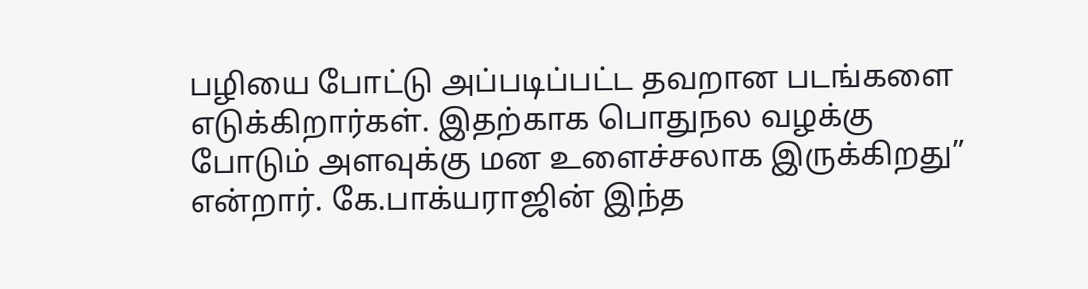பழியை போட்டு அப்படிப்பட்ட தவறான படங்களை எடுக்கிறார்கள். இதற்காக பொதுநல வழக்கு போடும் அளவுக்கு மன உளைச்சலாக இருக்கிறது” என்றார். கே.பாக்யராஜின் இந்த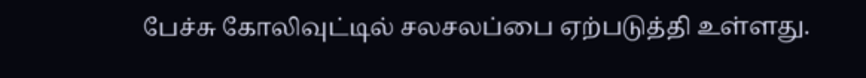பேச்சு கோலிவுட்டில் சலசலப்பை ஏற்படுத்தி உள்ளது.